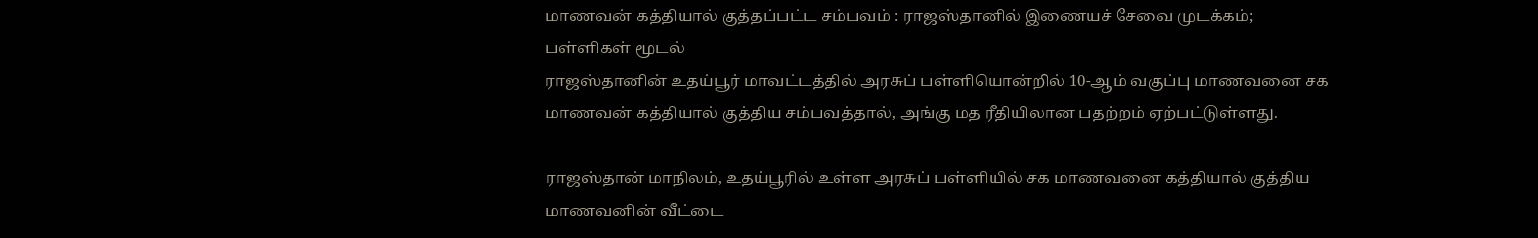மாணவன் கத்தியால் குத்தப்பட்ட சம்பவம் : ராஜஸ்தானில் இணையச் சேவை முடக்கம்; பள்ளிகள் மூடல்
ராஜஸ்தானின் உதய்பூர் மாவட்டத்தில் அரசுப் பள்ளியொன்றில் 10-ஆம் வகுப்பு மாணவனை சக மாணவன் கத்தியால் குத்திய சம்பவத்தால், அங்கு மத ரீதியிலான பதற்றம் ஏற்பட்டுள்ளது.

ராஜஸ்தான் மாநிலம், உதய்பூரில் உள்ள அரசுப் பள்ளியில் சக மாணவனை கத்தியால் குத்திய மாணவனின் வீட்டை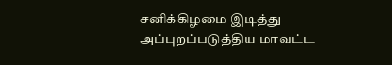சனிக்கிழமை இடித்து அப்புறப்படுத்திய மாவட்ட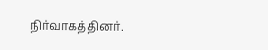நிர்வாகத்தினர்.